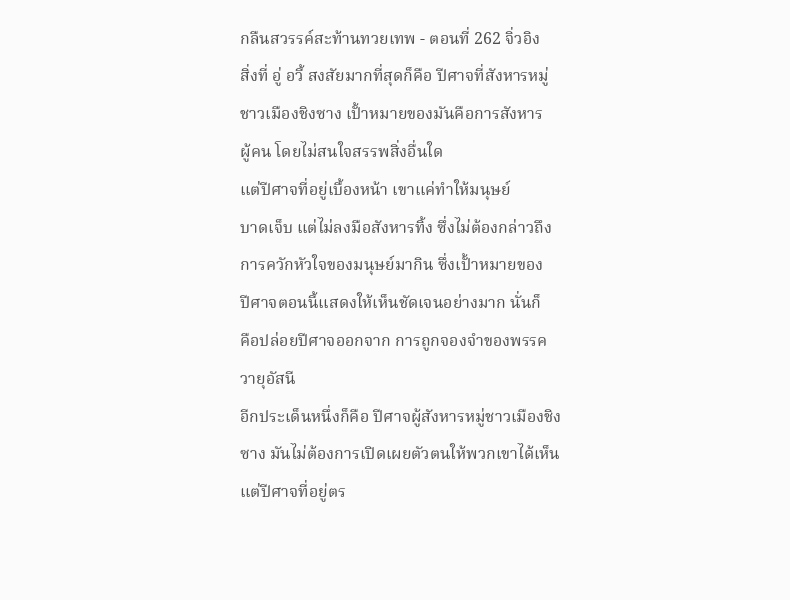กลืนสวรรค์สะท้านทวยเทพ - ตอนที่ 262 จิ่วอิง
สิ่งที่ อู่ อวี้ สงสัยมากที่สุดก็คือ ปีศาจที่สังหารหมู่
ชาวเมืองชิงซาง เปั้าหมายของมันคือการสังหาร
ผู้คน โดยไม่สนใจสรรพสิ่งอื่นใด
แต่ปีศาจที่อยู่เบื้องหน้า เขาแค่ทำให้มนุษย์
บาดเจ็บ แต่ไม่ลงมือสังหารทิ้ง ซึ่งไม่ต้องกล่าวถึง
การควักหัวใจของมนุษย์มากิน ซึ่งเปั้าหมายของ
ปีศาจตอนนี้แสดงให้เห็นชัดเจนอย่างมาก นั่นก็
คือปล่อยปีศาจออกจาก การถูกจองจำของพรรค
วายุอัสนี
อีกประเด็นหนึ่งก็คือ ปีศาจผู้สังหารหมู่ชาวเมืองชิง
ซาง มันไม่ต้องการเปิดเผยตัวตนให้พวกเขาได้เห็น
แต่ปีศาจที่อยู่ตร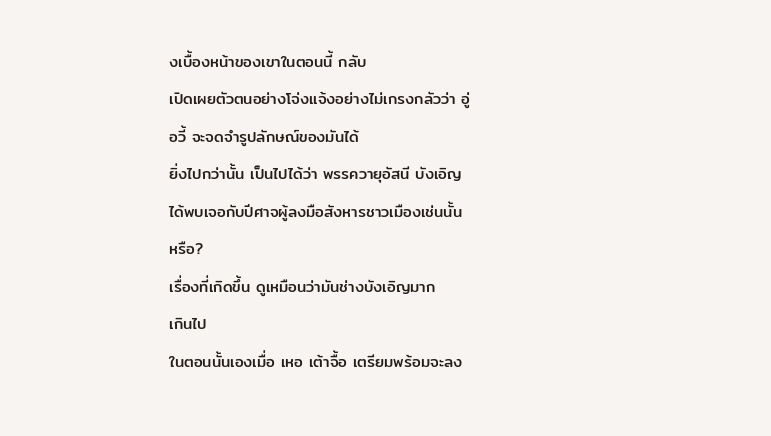งเบื้องหน้าของเขาในตอนนี้ กลับ
เปิดเผยตัวตนอย่างโจ่งแจ้งอย่างไม่เกรงกลัวว่า อู่
อวี้ จะจดจำรูปลักษณ์ของมันได้
ยิ่งไปกว่านั้น เป็นไปได้ว่า พรรควายุอัสนี บังเอิญ
ได้พบเจอกับปีศาจผู้ลงมือสังหารชาวเมืองเช่นนั้น
หรือ?
เรื่องที่เกิดขึ้น ดูเหมือนว่ามันช่างบังเอิญมาก
เกินไป
ในตอนนั้นเองเมื่อ เหอ เต้าจื้อ เตรียมพร้อมจะลง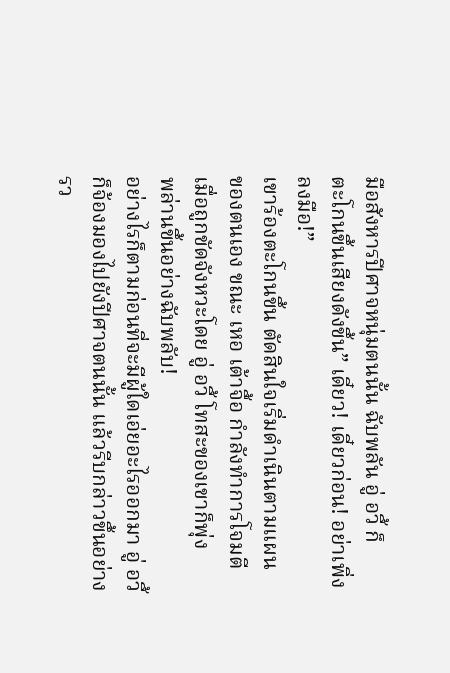มือสังหารปีศาจหนุ่มตนนั้น ฉับพลัน อู่ อวี้ ก็
ตะโกนขึ้นเสียงดังขึ้น” เดี๋ยว! เดี๋ยวก่อน! อย่าเพิ่ง
ลงมือ!”
เขาร้องตะโกนขึ้น ตัดสินใจเริ่มดำเนินตามแผน
ของตนเอง ขณะ เหอ เต้าจื้อ กำลังทำการโจมตี
เมื่อถูกขัดจังหวะโดย อู่ อวี้ โทสะของเขาก็พุ่ง
พล่านขึ้นอย่างฉับพลับ!
อย่างไรก็ตามก่อนที่จะมีผู้ใดเอ่ยอะไรออกมา อู่ อวี้
ก็จ้องมองไปยังปีศาจตนนั้น แล้วรีบกล่าวขึ้นอย่าง
รว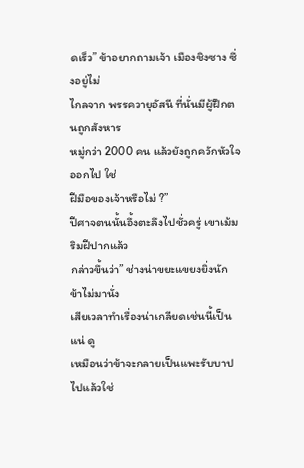ดเร็ว” ข้าอยากถามเจ้า เมืองชิงซาง ซึ่งอยู่ไม่
ไกลจาก พรรควายุอัสนี ที่นั่นมีผู้ฝึกตนถูกสังหาร
หมู่กว่า 2000 คน แล้วยังถูกควักหัวใจออกไป ใช่
ฝีมือของเจ้าหรือไม่ ?”
ปีศาจตนนั้นอึ้งตะลึงไปชั่วครู่ เขาเม้มริมฝีปากแล้ว
กล่าวขึ้นว่า” ช่างน่าขยะแขยงยิ่งนัก ข้าไม่มานั่ง
เสียเวลาทำเรื่องน่าเกลียดเช่นนี้เป็นแน่ ดู
เหมือนว่าข้าจะกลายเป็นแพะรับบาปไปแล้วใช่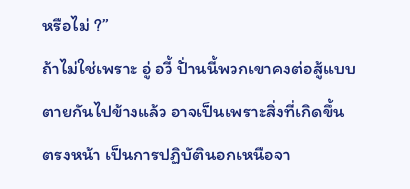หรือไม่ ?”
ถ้าไม่ใช่เพราะ อู่ อวี้ ปั่านนี้พวกเขาคงต่อสู้แบบ
ตายกันไปข้างแล้ว อาจเป็นเพราะสิ่งที่เกิดขึ้น
ตรงหน้า เป็นการปฏิบัตินอกเหนือจา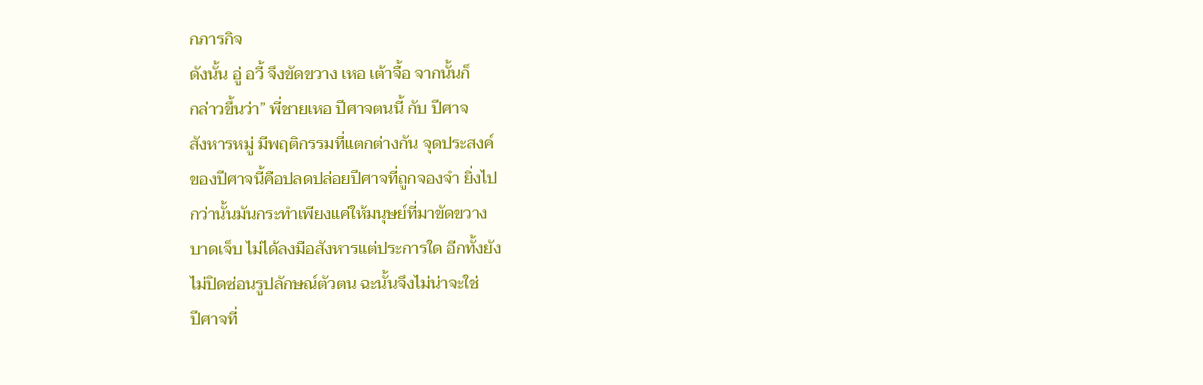กภารกิจ
ดังนั้น อู่ อวี้ จึงขัดขวาง เหอ เต้าจื้อ จากนั้นก็
กล่าวขึ้นว่า” พี่ชายเหอ ปีศาจตนนี้ กับ ปีศาจ
สังหารหมู่ มีพฤติกรรมที่แตกต่างกัน จุดประสงค์
ของปีศาจนี้คือปลดปล่อยปีศาจที่ถูกจองจำ ยิ่งไป
กว่านั้นมันกระทำเพียงแค่ให้มนุษย์ที่มาขัดขวาง
บาดเจ็บ ไม่ได้ลงมือสังหารแต่ประการใด อีกทั้งยัง
ไม่ปิดซ่อนรูปลักษณ์ตัวตน ฉะนั้นจึงไม่น่าจะใช่
ปีศาจที่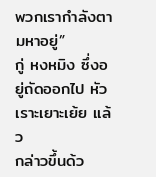พวกเรากำลังตามหาอยู่”
กู่ หงหมิง ซึ่งอยู่ถัดออกไป หัวเราะเยาะเย้ย แล้ว
กล่าวขึ้นด้ว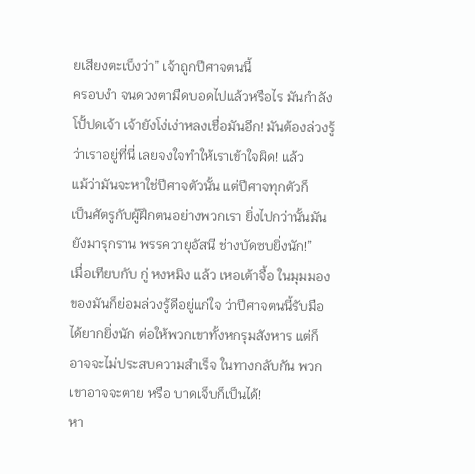ยเสียงตะเบ็งว่า” เจ้าถูกปีศาจตนนี้
ครอบงำ จนดวงตามืดบอดไปแล้วหรือไร มันกำลัง
โปั้ปดเจ้า เจ้ายังโง่เง่าหลงเชื่อมันอีก! มันต้องล่วงรู้
ว่าเราอยู่ที่นี่ เลยจงใจทำให้เราเข้าใจผิด! แล้ว
แม้ว่ามันจะหาใช่ปีศาจตัวนั้น แต่ปีศาจทุกตัวก็
เป็นศัตรูกับผู้ฝึกตนอย่างพวกเรา ยิ่งไปกว่านั้นมัน
ยังมารุกราน พรรควายุอัสนี ช่างบัดซบยิ่งนัก!”
เมื่อเทียบกับ กู่ หงหมิง แล้ว เหอเต้าจื้อ ในมุมมอง
ของมันก็ย่อมล่วงรู้ดีอยู่แก่ใจ ว่าปีศาจตนนี้รับมือ
ได้ยากยิ่งนัก ต่อให้พวกเขาทั้งหกรุมสังหาร แต่ก็
อาจจะไม่ประสบความสำเร็จ ในทางกลับกัน พวก
เขาอาจจะตาย หรือ บาดเจ็บก็เป็นได้!
หา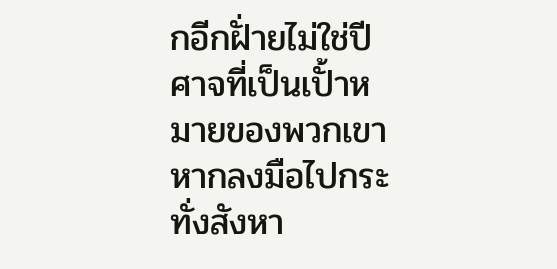กอีกฝั่ายไม่ใช่ปีศาจที่เป็นเปั้าหมายของพวกเขา
หากลงมือไปกระทั่งสังหา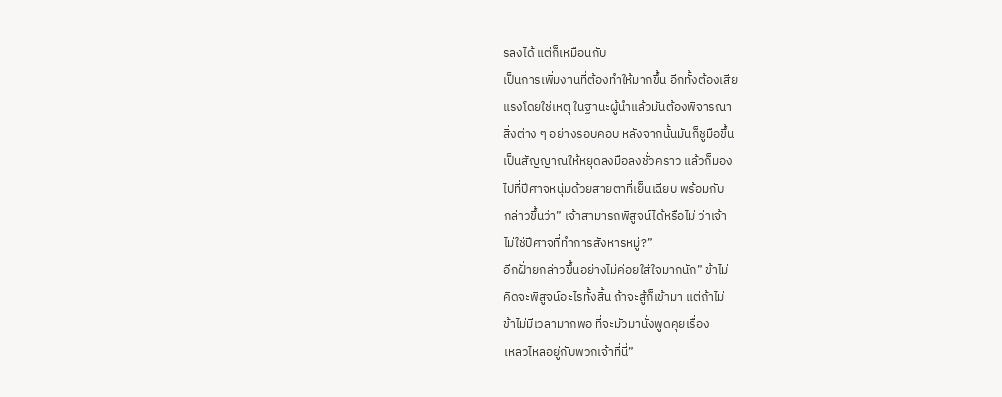รลงได้ แต่ก็เหมือนกับ
เป็นการเพิ่มงานที่ต้องทำให้มากขึ้น อีกทั้งต้องเสีย
แรงโดยใช่เหตุ ในฐานะผู้นำแล้วมันต้องพิจารณา
สิ่งต่าง ๆ อย่างรอบคอบ หลังจากนั้นมันก็ชูมือขึ้น
เป็นสัญญาณให้หยุดลงมือลงชั่วคราว แล้วก็มอง
ไปที่ปีศาจหนุ่มด้วยสายตาที่เย็นเฉียบ พร้อมกับ
กล่าวขึ้นว่า” เจ้าสามารถพิสูจน์ได้หรือไม่ ว่าเจ้า
ไม่ใช่ปีศาจที่ทำการสังหารหมู่?”
อีกฝั่ายกล่าวขึ้นอย่างไม่ค่อยใส่ใจมากนัก” ข้าไม่
คิดจะพิสูจน์อะไรทั้งสิ้น ถ้าจะสู้ก็เข้ามา แต่ถ้าไม่
ข้าไม่มีเวลามากพอ ที่จะมัวมานั่งพูดคุยเรื่อง
เหลวไหลอยู่กับพวกเจ้าที่นี่”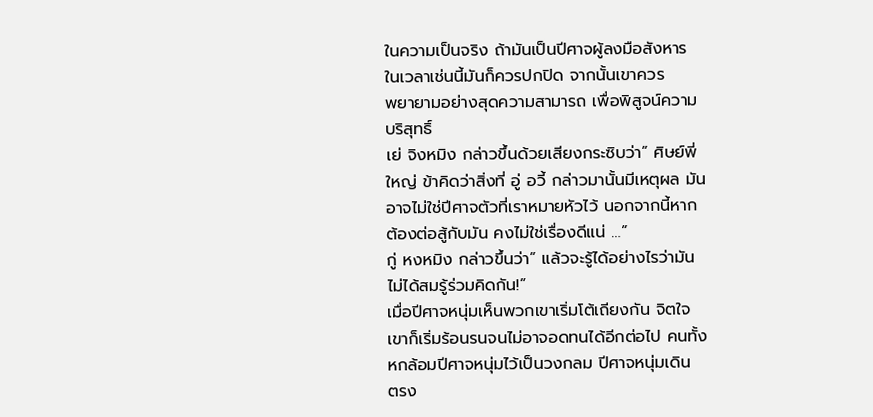ในความเป็นจริง ถ้ามันเป็นปีศาจผู้ลงมือสังหาร
ในเวลาเช่นนี้มันก็ควรปกปิด จากนั้นเขาควร
พยายามอย่างสุดความสามารถ เพื่อพิสูจน์ความ
บริสุทธิ์
เย่ จิงหมิง กล่าวขึ้นด้วยเสียงกระซิบว่า” ศิษย์พี่
ใหญ่ ข้าคิดว่าสิ่งที่ อู่ อวี้ กล่าวมานั้นมีเหตุผล มัน
อาจไม่ใช่ปีศาจตัวที่เราหมายหัวไว้ นอกจากนี้หาก
ต้องต่อสู้กับมัน คงไม่ใช่เรื่องดีแน่ …”
กู่ หงหมิง กล่าวขึ้นว่า” แล้วจะรู้ได้อย่างไรว่ามัน
ไม่ได้สมรู้ร่วมคิดกัน!”
เมื่อปีศาจหนุ่มเห็นพวกเขาเริ่มโต้เถียงกัน จิตใจ
เขาก็เริ่มร้อนรนจนไม่อาจอดทนได้อีกต่อไป คนทั้ง
หกล้อมปีศาจหนุ่มไว้เป็นวงกลม ปีศาจหนุ่มเดิน
ตรง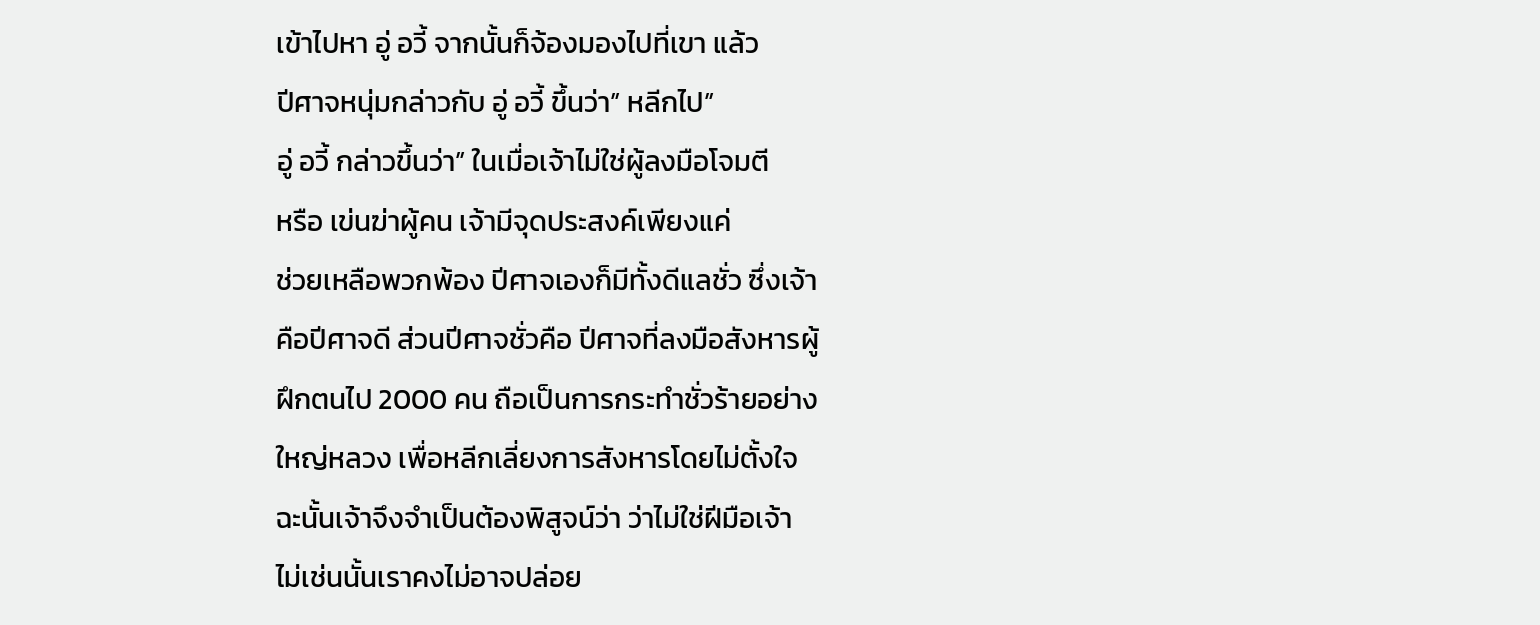เข้าไปหา อู่ อวี้ จากนั้นก็จ้องมองไปที่เขา แล้ว
ปีศาจหนุ่มกล่าวกับ อู่ อวี้ ขึ้นว่า” หลีกไป”
อู่ อวี้ กล่าวขึ้นว่า” ในเมื่อเจ้าไม่ใช่ผู้ลงมือโจมตี
หรือ เข่นฆ่าผู้คน เจ้ามีจุดประสงค์เพียงแค่
ช่วยเหลือพวกพ้อง ปีศาจเองก็มีทั้งดีแลชั่ว ซึ่งเจ้า
คือปีศาจดี ส่วนปีศาจชั่วคือ ปีศาจที่ลงมือสังหารผู้
ฝึกตนไป 2000 คน ถือเป็นการกระทำชั่วร้ายอย่าง
ใหญ่หลวง เพื่อหลีกเลี่ยงการสังหารโดยไม่ตั้งใจ
ฉะนั้นเจ้าจึงจำเป็นต้องพิสูจน์ว่า ว่าไม่ใช่ฝีมือเจ้า
ไม่เช่นนั้นเราคงไม่อาจปล่อย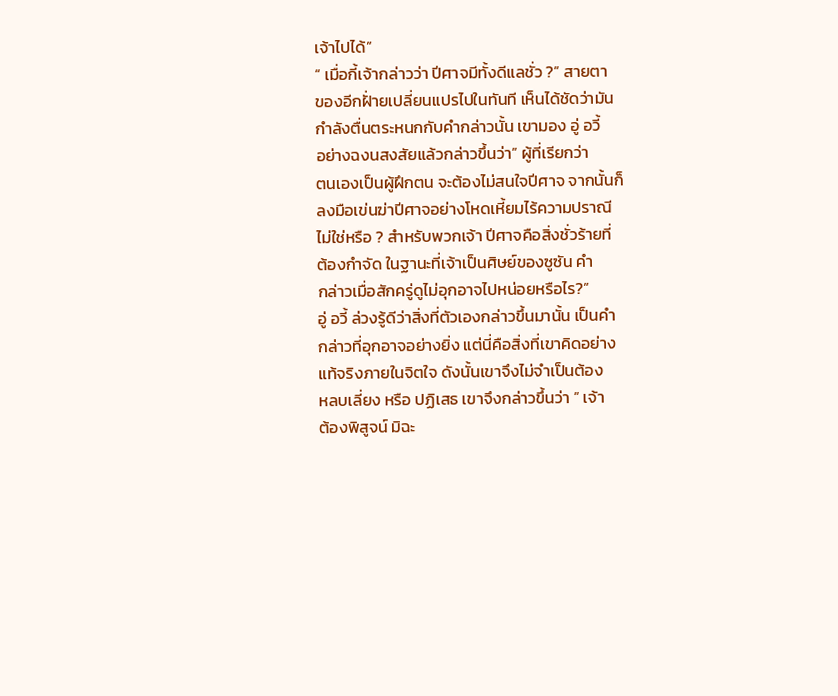เจ้าไปได้”
“ เมื่อกี้เจ้ากล่าวว่า ปีศาจมีทั้งดีแลชั่ว ?” สายตา
ของอีกฝั่ายเปลี่ยนแปรไปในทันที เห็นได้ชัดว่ามัน
กำลังตื่นตระหนกกับคำกล่าวนั้น เขามอง อู่ อวี้
อย่างฉงนสงสัยแล้วกล่าวขึ้นว่า” ผู้ที่เรียกว่า
ตนเองเป็นผู้ฝึกตน จะต้องไม่สนใจปีศาจ จากนั้นก็
ลงมือเข่นฆ่าปีศาจอย่างโหดเหี้ยมไร้ความปราณี
ไม่ใช่หรือ ? สำหรับพวกเจ้า ปีศาจคือสิ่งชั่วร้ายที่
ต้องกำจัด ในฐานะที่เจ้าเป็นศิษย์ของซูซัน คำ
กล่าวเมื่อสักครู่ดูไม่อุกอาจไปหน่อยหรือไร?”
อู่ อวี้ ล่วงรู้ดีว่าสิ่งที่ตัวเองกล่าวขึ้นมานั้น เป็นคำ
กล่าวที่อุกอาจอย่างยิ่ง แต่นี่คือสิ่งที่เขาคิดอย่าง
แท้จริงภายในจิตใจ ดังนั้นเขาจึงไม่จำเป็นต้อง
หลบเลี่ยง หรือ ปฏิเสธ เขาจึงกล่าวขึ้นว่า ” เจ้า
ต้องพิสูจน์ มิฉะ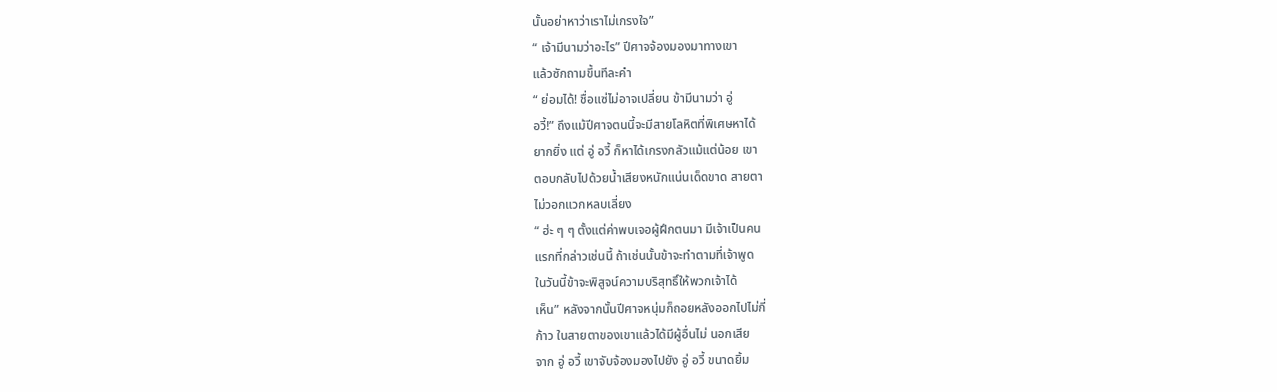นั้นอย่าหาว่าเราไม่เกรงใจ”
“ เจ้ามีนามว่าอะไร” ปีศาจจ้องมองมาทางเขา
แล้วซักถามขึ้นทีละคำ
“ ย่อมได้! ชื่อแซ่ไม่อาจเปลี่ยน ข้ามีนามว่า อู่
อวี้!” ถึงแม้ปีศาจตนนี้จะมีสายโลหิตที่พิเศษหาได้
ยากยิ่ง แต่ อู่ อวี้ ก็หาได้เกรงกลัวแม้แต่น้อย เขา
ตอบกลับไปด้วยน้ำเสียงหนักแน่นเด็ดขาด สายตา
ไม่วอกแวกหลบเลี่ยง
“ ฮ่ะ ๆ ๆ ตั้งแต่ค่าพบเจอผู้ฝึกตนมา มีเจ้าเป็นคน
แรกที่กล่าวเช่นนี้ ถ้าเช่นนั้นข้าจะทำตามที่เจ้าพูด
ในวันนี้ข้าจะพิสูจน์ความบริสุทธิ์ให้พวกเจ้าได้
เห็น” หลังจากนั้นปีศาจหนุ่มก็ถอยหลังออกไปไม่กี่
ก้าว ในสายตาของเขาแล้วได้มีผู้อื่นไม่ นอกเสีย
จาก อู่ อวี้ เขาจับจ้องมองไปยัง อู่ อวี้ ขนาดยิ้ม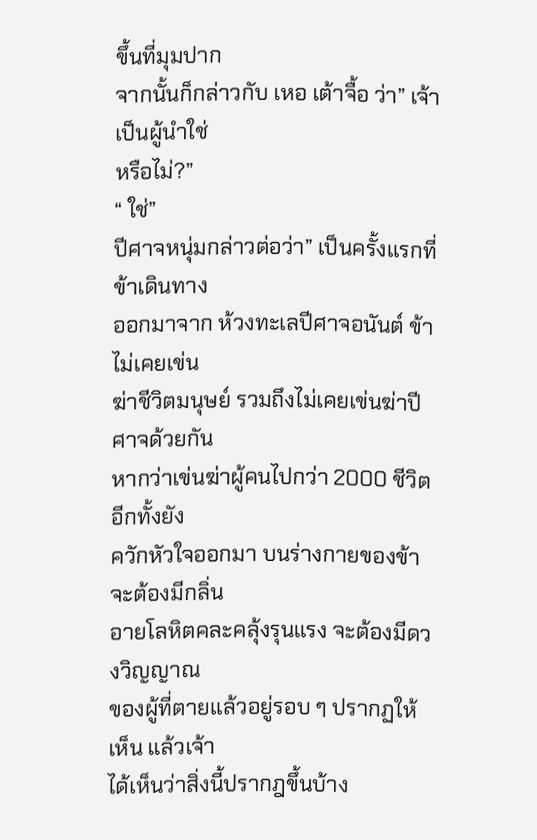ขึ้นที่มุมปาก
จากนั้นก็กล่าวกับ เหอ เต้าจื้อ ว่า” เจ้าเป็นผู้นำใช่
หรือไม่?”
“ ใช่”
ปีศาจหนุ่มกล่าวต่อว่า” เป็นครั้งแรกที่ข้าเดินทาง
ออกมาจาก ห้วงทะเลปีศาจอนันต์ ข้าไม่เคยเข่น
ฆ่าชีวิตมนุษย์ รวมถึงไม่เคยเข่นฆ่าปีศาจด้วยกัน
หากว่าเข่นฆ่าผู้คนไปกว่า 2000 ชีวิต อีกทั้งยัง
ควักหัวใจออกมา บนร่างกายของข้าจะต้องมีกลิ่น
อายโลหิตคละคลุ้งรุนแรง จะต้องมีดวงวิญญาณ
ของผู้ที่ตายแล้วอยู่รอบ ๆ ปรากฏให้เห็น แล้วเจ้า
ได้เห็นว่าสิ่งนี้ปรากฎขึ้นบ้าง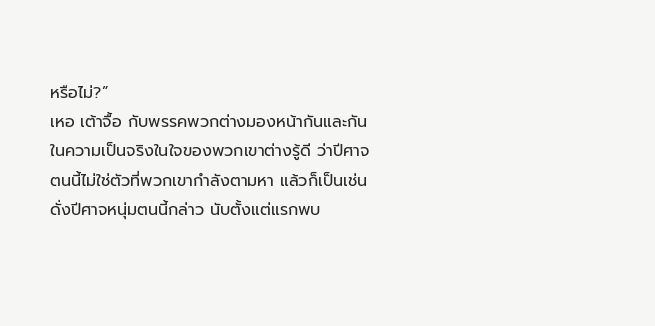หรือไม่?”
เหอ เต้าจื้อ กับพรรคพวกต่างมองหน้ากันและกัน
ในความเป็นจริงในใจของพวกเขาต่างรู้ดี ว่าปีศาจ
ตนนี้ไม่ใช่ตัวที่พวกเขากำลังตามหา แล้วก็เป็นเช่น
ดั่งปีศาจหนุ่มตนนี้กล่าว นับตั้งแต่แรกพบ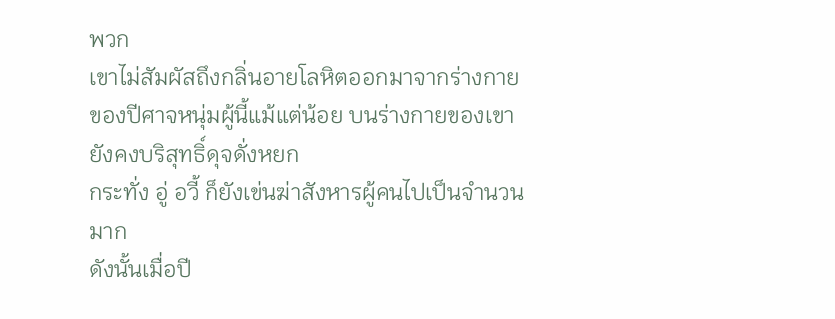พวก
เขาไม่สัมผัสถึงกลิ่นอายโลหิตออกมาจากร่างกาย
ของปีศาจหนุ่มผู้นี้แม้แต่น้อย บนร่างกายของเขา
ยังคงบริสุทธิ์ดุจดั่งหยก
กระทั่ง อู่ อวี้ ก็ยังเข่นฆ่าสังหารผู้คนไปเป็นจำนวน
มาก
ดังนั้นเมื่อปี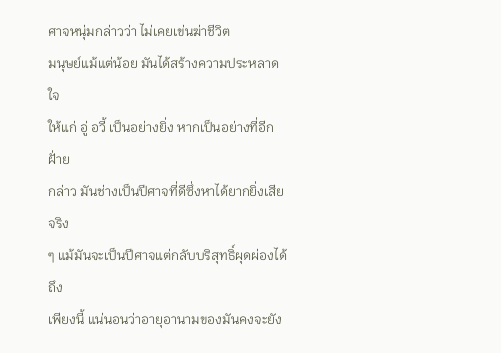ศาจหนุ่มกล่าวว่า ไม่เคยเข่นฆ่าชีวิต
มนุษย์แม้แต่น้อย มันได้สร้างความประหลาดใจ
ให้แก่ อู่ อวี้ เป็นอย่างยิ่ง หากเป็นอย่างที่อีกฝั่าย
กล่าว มันช่างเป็นปีศาจที่ดีซึ่งหาได้ยากยิ่งเสียจริง
ๆ แม้มันจะเป็นปีศาจแต่กลับบริสุทธิ์ผุดผ่องได้ถึง
เพียงนี้ แน่นอนว่าอายุอานามของมันคงจะยัง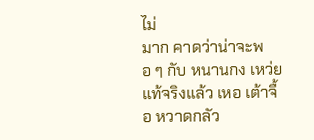ไม่
มาก คาดว่าน่าจะพอ ๆ กับ หนานกง เหว่ย
แท้จริงแล้ว เหอ เต้าจื้อ หวาดกลัว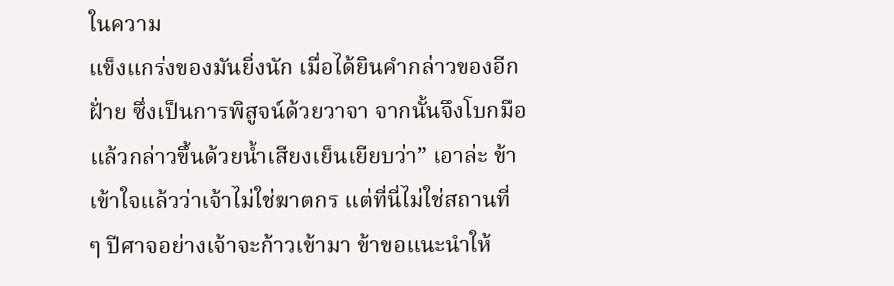ในความ
แข็งแกร่งของมันยิ่งนัก เมื่อได้ยินคำกล่าวของอีก
ฝั่าย ซึ่งเป็นการพิสูจน์ด้วยวาจา จากนั้นจึงโบกมือ
แล้วกล่าวขึ้นด้วยน้ำเสียงเย็นเยียบว่า” เอาล่ะ ข้า
เข้าใจแล้วว่าเจ้าไม่ใช่ฆาตกร แต่ที่นี่ไม่ใช่สถานที่
ๆ ปีศาจอย่างเจ้าจะก้าวเข้ามา ข้าขอแนะนำให้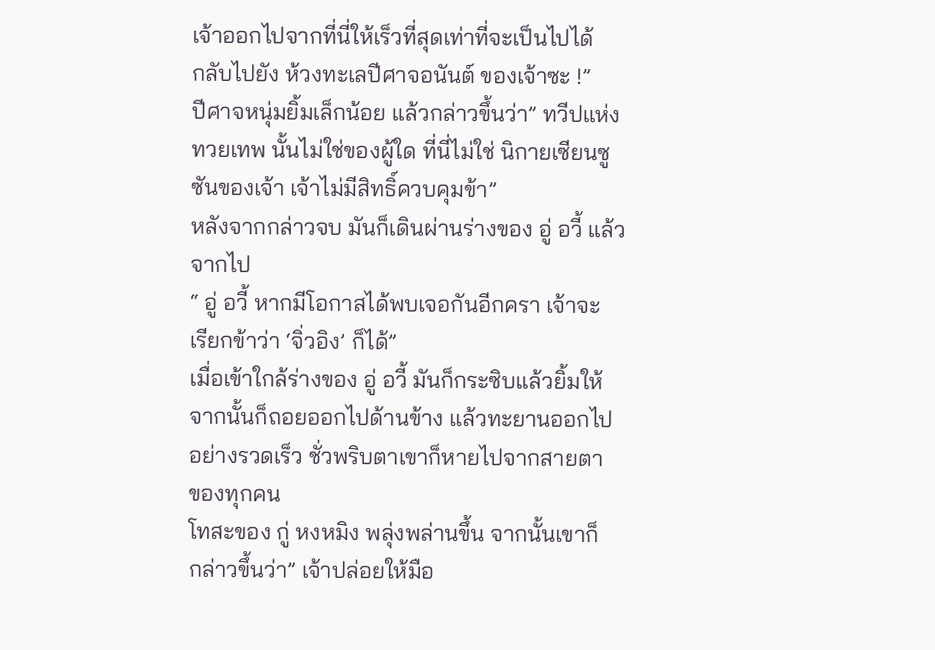เจ้าออกไปจากที่นี่ให้เร็วที่สุดเท่าที่จะเป็นไปได้
กลับไปยัง ห้วงทะเลปีศาจอนันต์ ของเจ้าซะ !”
ปีศาจหนุ่มยิ้มเล็กน้อย แล้วกล่าวขึ้นว่า” ทวีปแห่ง
ทวยเทพ นั้นไม่ใช่ของผู้ใด ที่นี่ไม่ใช่ นิกายเซียนซู
ซันของเจ้า เจ้าไม่มีสิทธิ์ควบคุมข้า”
หลังจากกล่าวจบ มันก็เดินผ่านร่างของ อู่ อวี้ แล้ว
จากไป
“ อู่ อวี้ หากมีโอกาสได้พบเจอกันอีกครา เจ้าจะ
เรียกข้าว่า ‘จิ่วอิง’ ก็ได้”
เมื่อเข้าใกล้ร่างของ อู่ อวี้ มันก็กระซิบแล้วยิ้มให้
จากนั้นก็ถอยออกไปด้านข้าง แล้วทะยานออกไป
อย่างรวดเร็ว ชั่วพริบตาเขาก็หายไปจากสายตา
ของทุกคน
โทสะของ กู่ หงหมิง พลุ่งพล่านขึ้น จากนั้นเขาก็
กล่าวขึ้นว่า” เจ้าปล่อยให้มือ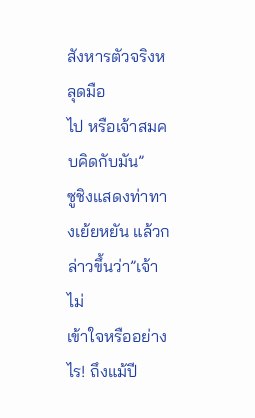สังหารตัวจริงหลุดมือ
ไป หรือเจ้าสมคบคิดกับมัน”
ซูชิงแสดงท่าทางเย้ยหยัน แล้วกล่าวขึ้นว่า”เจ้าไม่
เข้าใจหรืออย่างไร! ถึงแม้ปี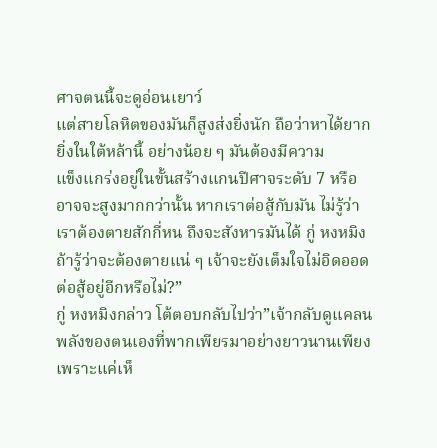ศาจตนนี้จะดูอ่อนเยาว์
แต่สายโลหิตของมันก็สูงส่งยิ่งนัก ถือว่าหาได้ยาก
ยิ่งในใต้หล้านี้ อย่างน้อย ๆ มันต้องมีความ
แข็งแกร่งอยู่ในขั้นสร้างแกนปีศาจระดับ 7 หรือ
อาจจะสูงมากกว่านั้น หากเราต่อสู้กับมัน ไม่รู้ว่า
เราต้องตายสักกี่หน ถึงจะสังหารมันได้ กู่ หงหมิง
ถ้ารู้ว่าจะต้องตายแน่ ๆ เจ้าจะยังเต็มใจไม่อิดออด
ต่อสู้อยู่อีกหรือไม่?”
กู่ หงหมิงกล่าว โต้ตอบกลับไปว่า”เจ้ากลับดูแคลน
พลังของตนเองที่พากเพียรมาอย่างยาวนานเพียง
เพราะแค่เห็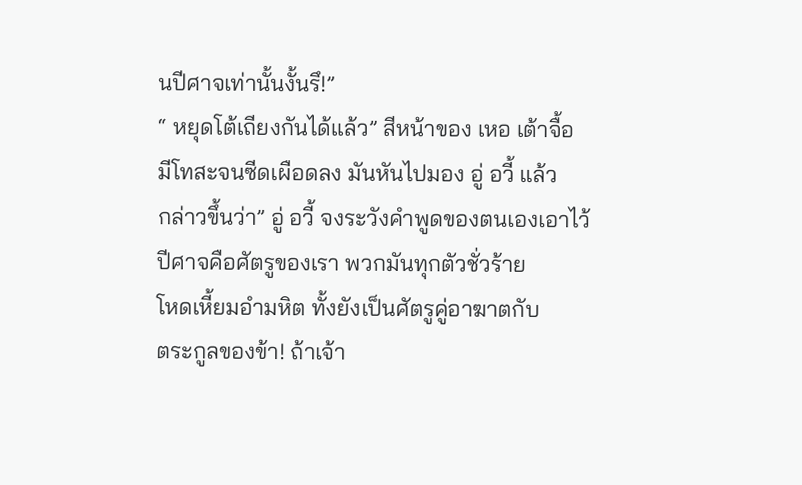นปีศาจเท่านั้นงั้นรึ!”
“ หยุดโต้เถียงกันได้แล้ว” สีหน้าของ เหอ เต้าจื้อ
มีโทสะจนซีดเผือดลง มันหันไปมอง อู่ อวี้ แล้ว
กล่าวขึ้นว่า” อู่ อวี้ จงระวังคำพูดของตนเองเอาไว้
ปีศาจคือศัตรูของเรา พวกมันทุกตัวชั่วร้าย
โหดเหี้ยมอำมหิต ทั้งยังเป็นศัตรูคู่อาฆาตกับ
ตระกูลของข้า! ถ้าเจ้า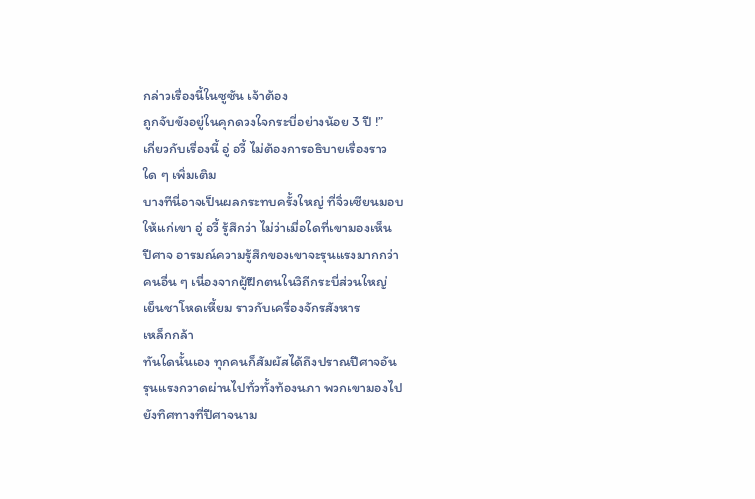กล่าวเรื่องนี้ในซูซัน เจ้าต้อง
ถูกจับขังอยู่ในคุกดวงใจกระบี่อย่างน้อย 3 ปี !”
เกี่ยวกับเรื่องนี้ อู่ อวี้ ไม่ต้องการอธิบายเรื่องราว
ใด ๆ เพิ่มเติม
บางทีนี่อาจเป็นผลกระทบครั้งใหญ่ ที่จิ่วเซียนมอบ
ให้แก่เขา อู่ อวี้ รู้สึกว่า ไม่ว่าเมื่อใดที่เขามองเห็น
ปีศาจ อารมณ์ความรู้สึกของเขาจะรุนแรงมากกว่า
คนอื่น ๆ เนื่องจากผู้ฝึกตนในวิถีกระบี่ส่วนใหญ่
เย็นชาโหดเหี้ยม ราวกับเครื่องจักรสังหาร
เหล็กกล้า
ทันใดนั้นเอง ทุกคนก็สัมผัสได้ถึงปราณปีศาจอัน
รุนแรงกวาดผ่านไปทั่วทั้งท้องนภา พวกเขามองไป
ยังทิศทางที่ปีศาจนาม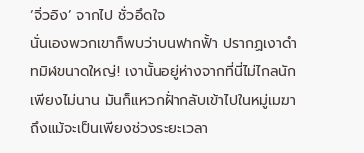‘จิ่วอิง’ จากไป ชั่วอึดใจ
นั่นเองพวกเขาก็พบว่าบนฟากฟั้า ปรากฏเงาดำ
ทมิฬขนาดใหญ่! เงานั้นอยู่ห่างจากที่นี่ไม่ไกลนัก
เพียงไม่นาน มันก็แหวกฝั่ากลับเข้าไปในหมู่เมฆา
ถึงแม้จะเป็นเพียงช่วงระยะเวลา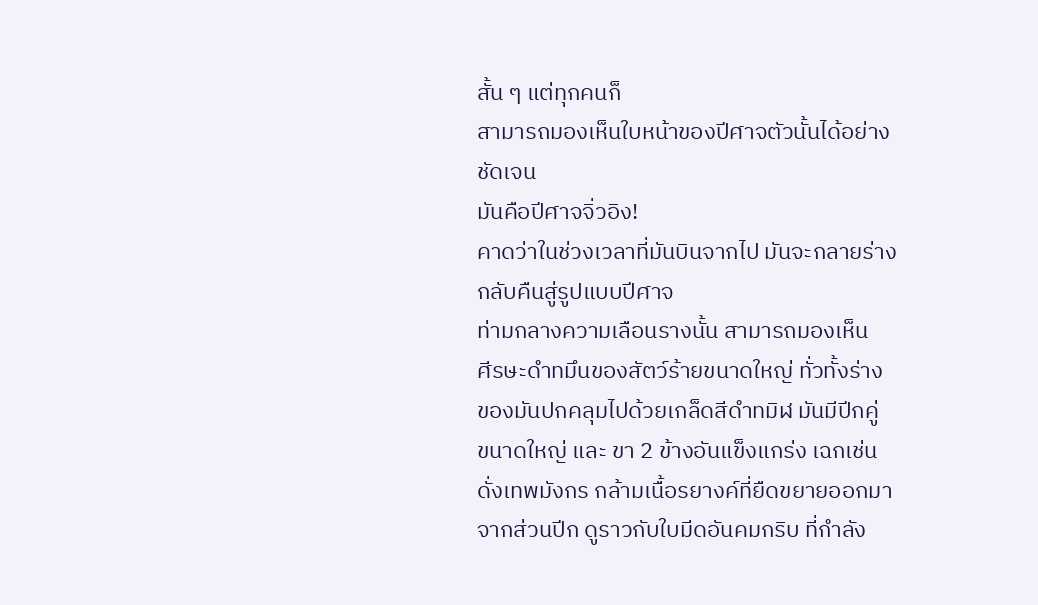สั้น ๆ แต่ทุกคนก็
สามารถมองเห็นใบหน้าของปีศาจตัวนั้นได้อย่าง
ชัดเจน
มันคือปีศาจจิ่วอิง!
คาดว่าในช่วงเวลาที่มันบินจากไป มันจะกลายร่าง
กลับคืนสู่รูปแบบปีศาจ
ท่ามกลางความเลือนรางนั้น สามารถมองเห็น
ศีรษะดำทมึนของสัตว์ร้ายขนาดใหญ่ ทั่วทั้งร่าง
ของมันปกคลุมไปด้วยเกล็ดสีดำทมิฬ มันมีปีกคู่
ขนาดใหญ่ และ ขา 2 ข้างอันแข็งแกร่ง เฉกเช่น
ดั่งเทพมังกร กล้ามเนื้อรยางค์ที่ยืดขยายออกมา
จากส่วนปีก ดูราวกับใบมีดอันคมกริบ ที่กำลัง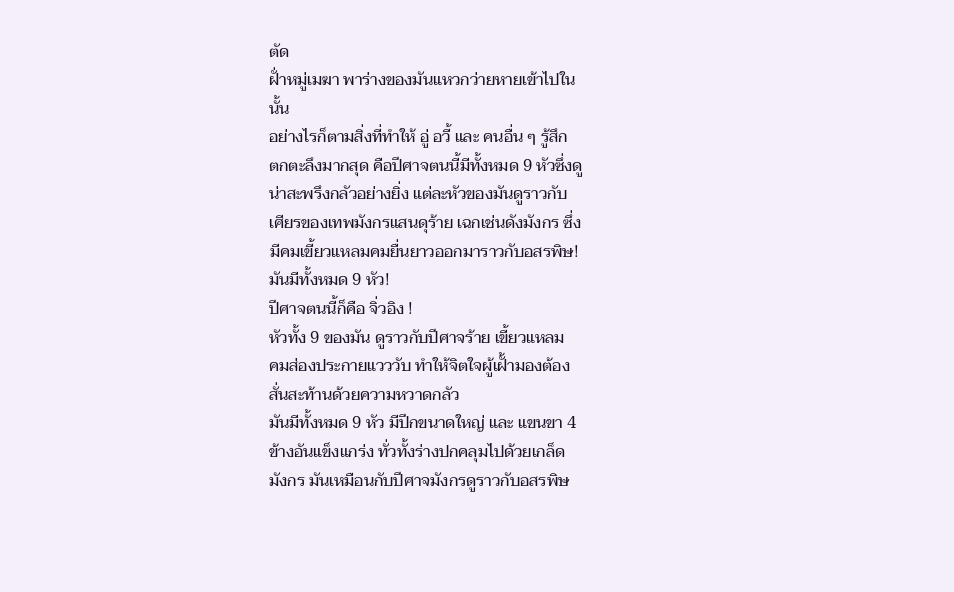ตัด
ฝั่าหมู่เมฆา พาร่างของมันแหวกว่ายหายเข้าไปใน
นั้น
อย่างไรก็ตามสิ่งที่ทำให้ อู่ อวี้ และ คนอื่น ๆ รู้สึก
ตกตะลึงมากสุด คือปีศาจตนนี้มีทั้งหมด 9 หัวซึ่งดู
น่าสะพรึงกลัวอย่างยิ่ง แต่ละหัวของมันดูราวกับ
เศียรของเทพมังกรแสนดุร้าย เฉกเช่นดังมังกร ซึ่ง
มีคมเขี้ยวแหลมคมยื่นยาวออกมาราวกับอสรพิษ!
มันมีทั้งหมด 9 หัว!
ปีศาจตนนี้ก็คือ จิ่วอิง !
หัวทั้ง 9 ของมัน ดูราวกับปีศาจร้าย เขี้ยวแหลม
คมส่องประกายแวววับ ทำให้จิตใจผู้เฝั้ามองต้อง
สั่นสะท้านด้วยความหวาดกลัว
มันมีทั้งหมด 9 หัว มีปีกขนาดใหญ่ และ แขนขา 4
ข้างอันแข็งแกร่ง ทั่วทั้งร่างปกคลุมไปด้วยเกล็ด
มังกร มันเหมือนกับปีศาจมังกรดูราวกับอสรพิษ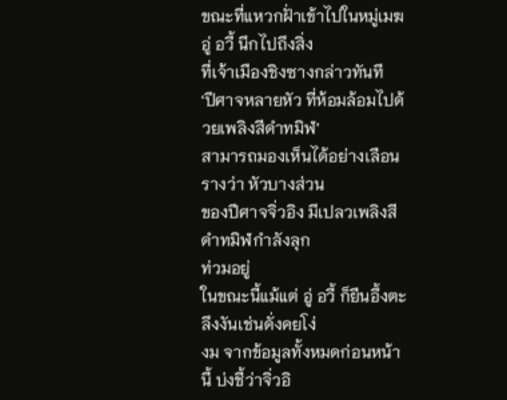ขณะที่แหวกฝั่าเข้าไปในหมู่เมฆ อู่ อวี้ นึกไปถึงสิ่ง
ที่เจ้าเมืองชิงซางกล่าวทันที
‘ปีศาจหลายหัว ที่ห้อมล้อมไปด้วยเพลิงสีดำทมิฬ’
สามารถมองเห็นได้อย่างเลือนรางว่า หัวบางส่วน
ของปีศาจจิ่วอิง มีเปลวเพลิงสีดำทมิฬกำลังลุก
ท่วมอยู่
ในขณะนี้แม้แต่ อู่ อวี้ ก็ยืนอึ้งตะลึงงันเช่นดั่งคยโง่
งม จากข้อมูลทั้งหมดก่อนหน้านี้ บ่งชี้ว่าจิ่วอิ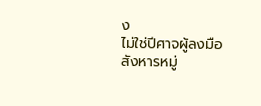ง
ไม่ใช่ปีศาจผู้ลงมือสังหารหมู่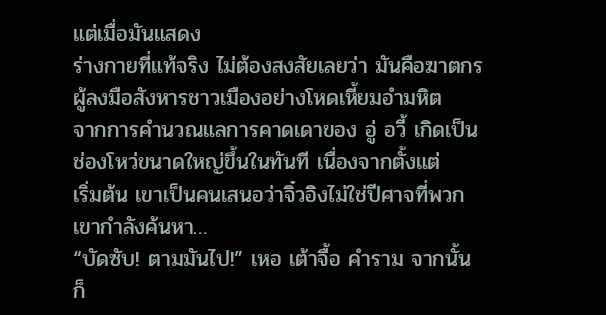แต่เมื่อมันแสดง
ร่างกายที่แท้จริง ไม่ต้องสงสัยเลยว่า มันคือฆาตกร
ผู้ลงมือสังหารชาวเมืองอย่างโหดเหี้ยมอำมหิต
จากการคำนวณแลการคาดเดาของ อู่ อวี้ เกิดเป็น
ช่องโหว่ขนาดใหญ่ขึ้นในทันที เนื่องจากตั้งแต่
เริ่มต้น เขาเป็นคนเสนอว่าจิ๋วอิงไม่ใช่ปีศาจที่พวก
เขากำลังค้นหา…
“บัดซับ! ตามมันไป!” เหอ เต้าจื้อ คำราม จากนั้น
ก็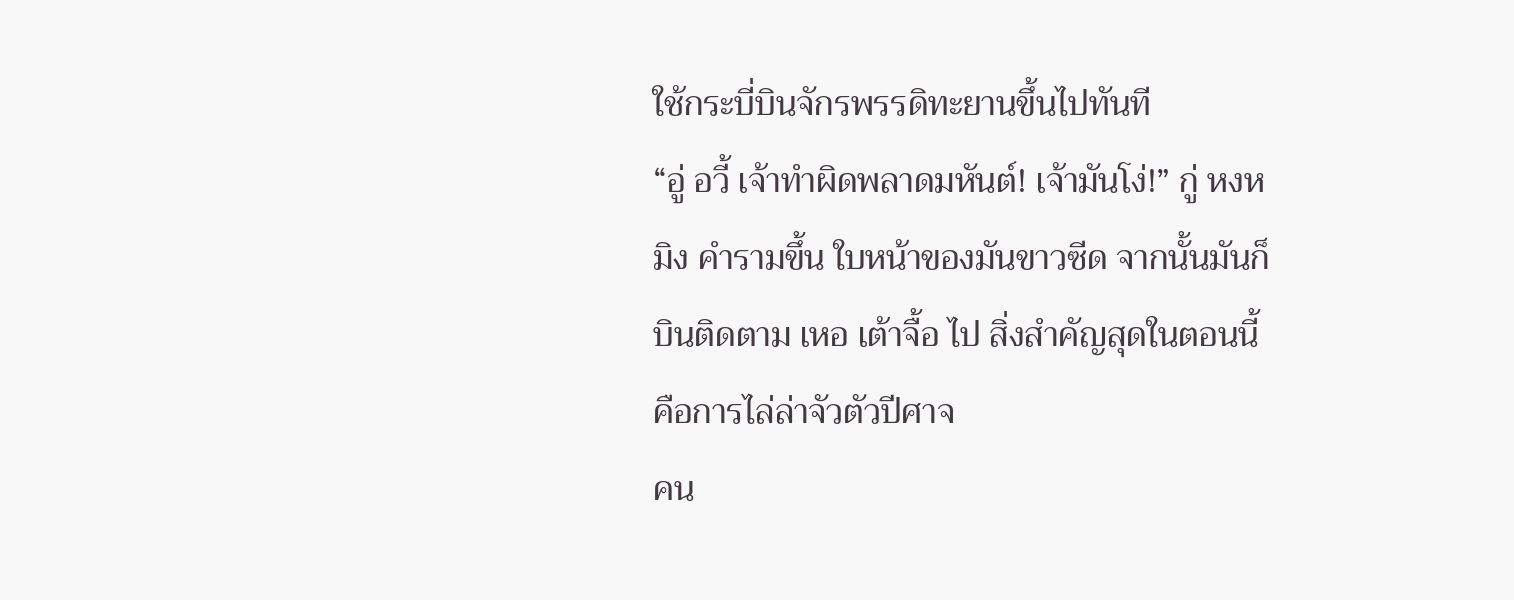ใช้กระบี่บินจักรพรรดิทะยานขึ้นไปทันที
“อู่ อวี้ เจ้าทำผิดพลาดมหันต์! เจ้ามันโง่!” กู่ หงห
มิง คำรามขึ้น ใบหน้าของมันขาวซีด จากนั้นมันก็
บินติดตาม เหอ เต้าจื้อ ไป สิ่งสำคัญสุดในตอนนี้
คือการไล่ล่าจัวตัวปีศาจ
คน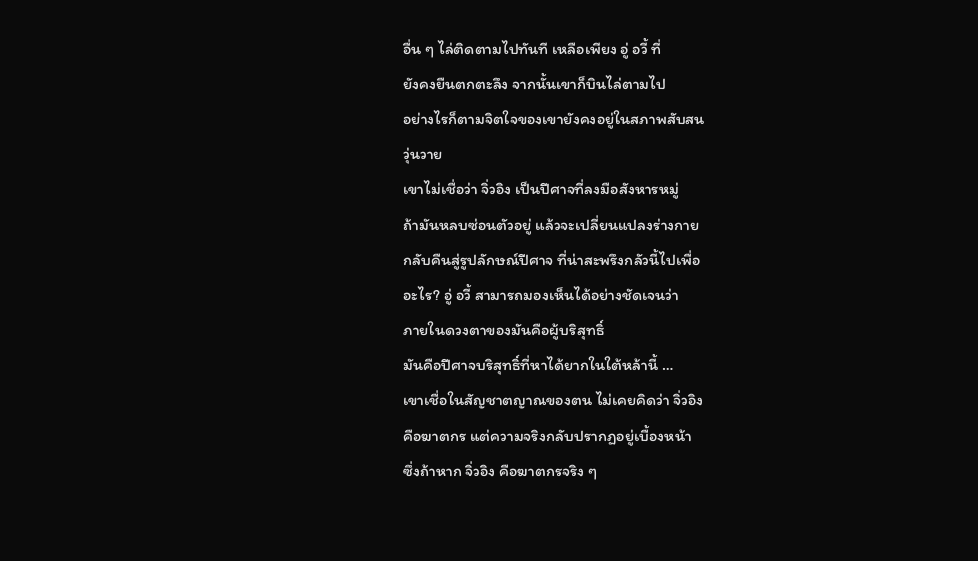อื่น ๆ ไล่ติดตามไปทันที เหลือเพียง อู่ อวี้ ที่
ยังคงยืนตกตะลึง จากนั้นเขาก็บินไล่ตามไป
อย่างไรก็ตามจิตใจของเขายังคงอยู่ในสภาพสับสน
วุ่นวาย
เขาไม่เชื่อว่า จิ่วอิง เป็นปีศาจที่ลงมือสังหารหมู่
ถ้ามันหลบซ่อนตัวอยู่ แล้วจะเปลี่ยนแปลงร่างกาย
กลับคืนสู่รูปลักษณ์ปีศาจ ที่น่าสะพรึงกลัวนี้ไปเพื่อ
อะไร? อู่ อวี้ สามารถมองเห็นได้อย่างชัดเจนว่า
ภายในดวงตาของมันคือผู้บริสุทธิ์
มันคือปีศาจบริสุทธิ์ที่หาได้ยากในใต้หล้านี้ …
เขาเชื่อในสัญชาตญาณของตน ไม่เคยคิดว่า จิ่วอิง
คือฆาตกร แต่ความจริงกลับปรากฏอยู่เบื้องหน้า
ซึ่งถ้าหาก จิ่วอิง คือฆาตกรจริง ๆ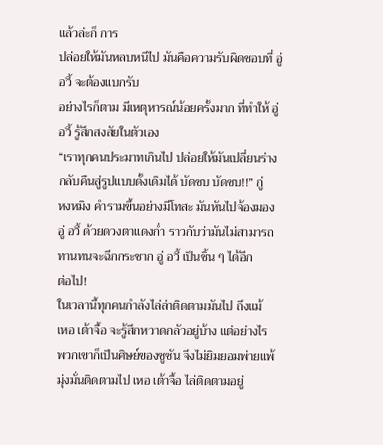แล้วล่ะก็ การ
ปล่อยให้มันหลบหนีไป มันคือความรับผิดชอบที่ อู่
อวี้ จะต้องแบกรับ
อย่างไรก็ตาม มีเหตุหารณ์น้อยครั้งมาก ที่ทำให้ อู่
อวี้ รู้สึกสงสัยในตัวเอง
“เราทุกคนประมาทเกินไป ปล่อยให้มันเปลี่ยนร่าง
กลับคืนสู่รูปแบบดั้งเดิมได้ บัดซบ บัดซบ!!” กู่
หงหมิง คำรามขึ้นอย่างมีโทสะ มันหันไปจ้องมอง
อู่ อวี้ ด้วยดวงตาแดงก่ำ ราวกับว่ามันไม่สามารถ
ทานทนจะฉีกกระชาก อู่ อวี้ เป็นชิ้น ๆ ได้อีก
ต่อไป!
ในเวลานี้ทุกคนกำลังไล่ล่าติดตามมันไป ถึงแม้
เหอ เต้าจื้อ จะรู้สึกหวาดกลัวอยู่บ้าง แต่อย่างไร
พวกเขาก็เป็นศิษย์ของซูซัน จึงไม่ยิมยอมพ่ายแพ้
มุ่งมั่นติดตามไป เหอ เต้าจื้อ ไล่ติดตามอยู่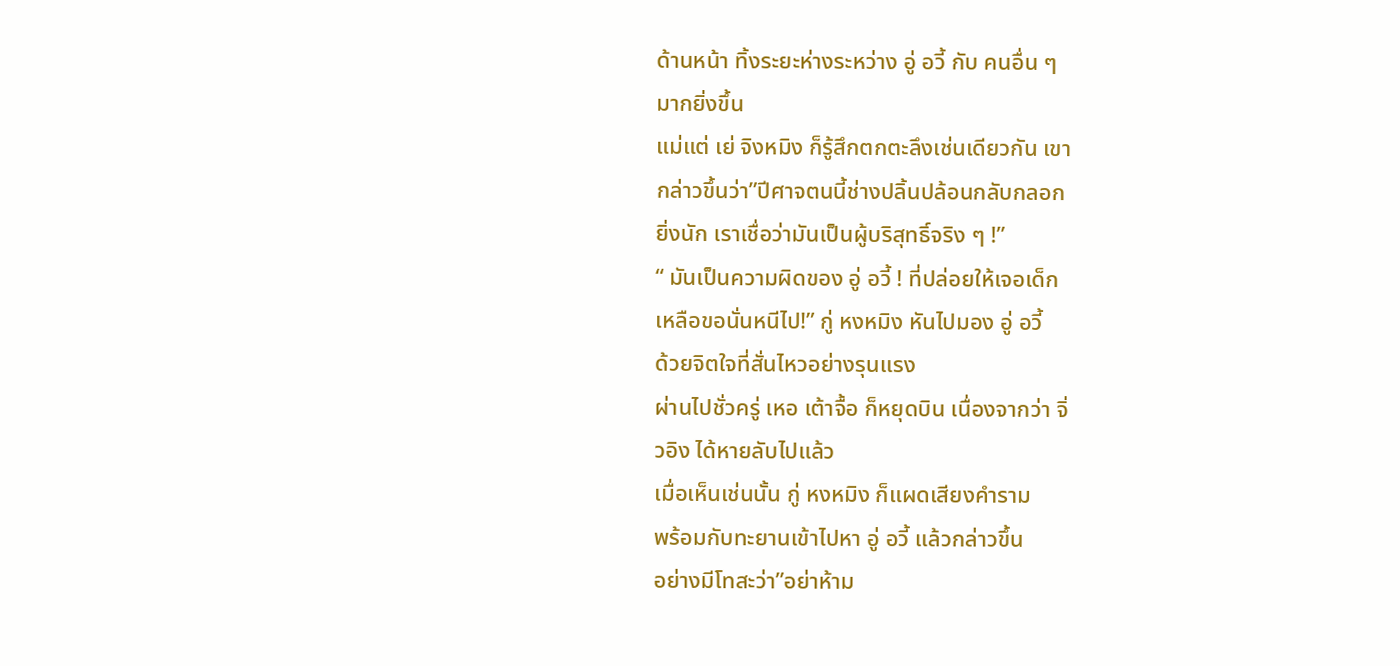ด้านหน้า ทิ้งระยะห่างระหว่าง อู่ อวี้ กับ คนอื่น ๆ
มากยิ่งขึ้น
แม่แต่ เย่ จิงหมิง ก็รู้สึกตกตะลึงเช่นเดียวกัน เขา
กล่าวขึ้นว่า”ปีศาจตนนี้ช่างปลิ้นปล้อนกลับกลอก
ยิ่งนัก เราเชื่อว่ามันเป็นผู้บริสุทธิ์จริง ๆ !”
“ มันเป็นความผิดของ อู่ อวี้ ! ที่ปล่อยให้เจอเด็ก
เหลือขอนั่นหนีไป!” กู่ หงหมิง หันไปมอง อู่ อวี้
ด้วยจิตใจที่สั่นไหวอย่างรุนแรง
ผ่านไปชั่วครู่ เหอ เต้าจื้อ ก็หยุดบิน เนื่องจากว่า จิ่
วอิง ได้หายลับไปแล้ว
เมื่อเห็นเช่นนั้น กู่ หงหมิง ก็แผดเสียงคำราม
พร้อมกับทะยานเข้าไปหา อู่ อวี้ แล้วกล่าวขึ้น
อย่างมีโทสะว่า”อย่าห้าม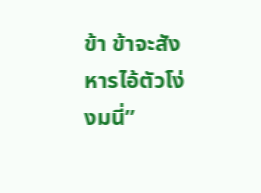ข้า ข้าจะสังหารไอ้ตัวโง่
งมนี่”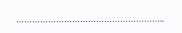………………………………………………..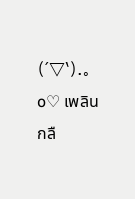(´▽`).。o♡ เพลิน
กลื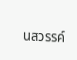นสวรรค์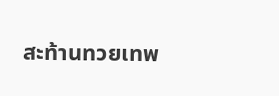สะท้านทวยเทพ